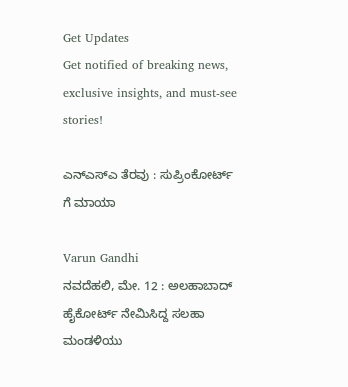Get Updates
Get notified of breaking news, exclusive insights, and must-see stories!

ಎನ್ಎಸ್ಎ ತೆರವು : ಸುಪ್ರಿಂಕೋರ್ಟ್ ಗೆ ಮಾಯಾ

Varun Gandhi
ನವದೆಹಲಿ, ಮೇ. 12 : ಅಲಹಾಬಾದ್ ಹೈಕೋರ್ಟ್ ನೇಮಿಸಿದ್ದ ಸಲಹಾ ಮಂಡಳಿಯು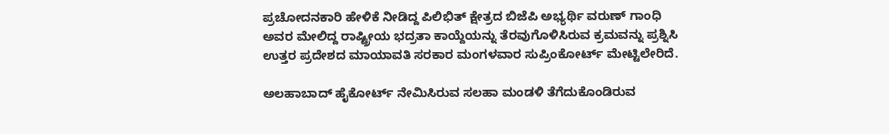ಪ್ರಚೋದನಕಾರಿ ಹೇಳಿಕೆ ನೀಡಿದ್ದ ಪಿಲಿಭಿತ್ ಕ್ಷೇತ್ರದ ಬಿಜೆಪಿ ಅಭ್ಯರ್ಥಿ ವರುಣ್ ಗಾಂಧಿ ಅವರ ಮೇಲಿದ್ದ ರಾಷ್ಟ್ರೀಯ ಭದ್ರತಾ ಕಾಯ್ದೆಯನ್ನು ತೆರವುಗೊಳಿಸಿರುವ ಕ್ರಮವನ್ನು ಪ್ರಶ್ನಿಸಿ ಉತ್ತರ ಪ್ರದೇಶದ ಮಾಯಾವತಿ ಸರಕಾರ ಮಂಗಳವಾರ ಸುಪ್ರಿಂಕೋರ್ಟ್ ಮೇಟ್ಟಿಲೇರಿದೆ.

ಅಲಹಾಬಾದ್ ಹೈಕೋರ್ಟ್ ನೇಮಿಸಿರುವ ಸಲಹಾ ಮಂಡಳಿ ತೆಗೆದುಕೊಂಡಿರುವ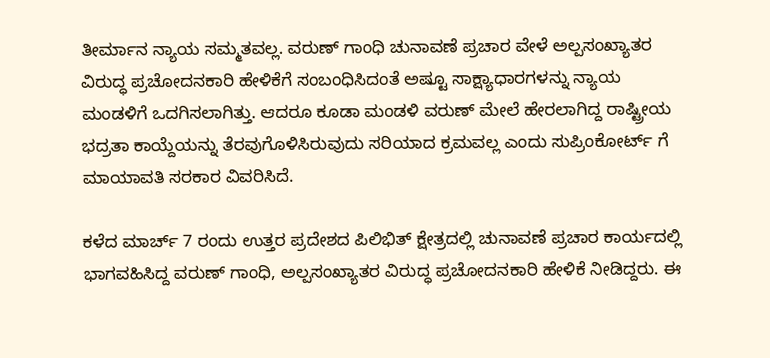ತೀರ್ಮಾನ ನ್ಯಾಯ ಸಮ್ಮತವಲ್ಲ. ವರುಣ್ ಗಾಂಧಿ ಚುನಾವಣೆ ಪ್ರಚಾರ ವೇಳೆ ಅಲ್ಪಸಂಖ್ಯಾತರ ವಿರುದ್ಧ ಪ್ರಚೋದನಕಾರಿ ಹೇಳಿಕೆಗೆ ಸಂಬಂಧಿಸಿದಂತೆ ಅಷ್ಟೂ ಸಾಕ್ಷ್ಯಾಧಾರಗಳನ್ನು ನ್ಯಾಯ ಮಂಡಳಿಗೆ ಒದಗಿಸಲಾಗಿತ್ತು. ಆದರೂ ಕೂಡಾ ಮಂಡಳಿ ವರುಣ್ ಮೇಲೆ ಹೇರಲಾಗಿದ್ದ ರಾಷ್ಟ್ರೀಯ ಭದ್ರತಾ ಕಾಯ್ದೆಯನ್ನು ತೆರವುಗೊಳಿಸಿರುವುದು ಸರಿಯಾದ ಕ್ರಮವಲ್ಲ ಎಂದು ಸುಪ್ರಿಂಕೋರ್ಟ್ ಗೆ ಮಾಯಾವತಿ ಸರಕಾರ ವಿವರಿಸಿದೆ.

ಕಳೆದ ಮಾರ್ಚ್ 7 ರಂದು ಉತ್ತರ ಪ್ರದೇಶದ ಪಿಲಿಭಿತ್ ಕ್ಷೇತ್ರದಲ್ಲಿ ಚುನಾವಣೆ ಪ್ರಚಾರ ಕಾರ್ಯದಲ್ಲಿ ಭಾಗವಹಿಸಿದ್ದ ವರುಣ್ ಗಾಂಧಿ, ಅಲ್ಪಸಂಖ್ಯಾತರ ವಿರುದ್ಧ ಪ್ರಚೋದನಕಾರಿ ಹೇಳಿಕೆ ನೀಡಿದ್ದರು. ಈ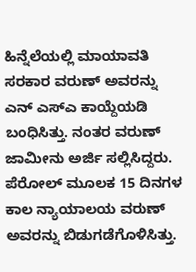ಹಿನ್ನೆಲೆಯಲ್ಲಿ ಮಾಯಾವತಿ ಸರಕಾರ ವರುಣ್ ಅವರನ್ನು ಎನ್ ಎಸ್ಎ ಕಾಯ್ದೆಯಡಿ ಬಂಧಿಸಿತ್ತು. ನಂತರ ವರುಣ್ ಜಾಮೀನು ಅರ್ಜಿ ಸಲ್ಲಿಸಿದ್ದರು. ಪೆರೋಲ್ ಮೂಲಕ 15 ದಿನಗಳ ಕಾಲ ನ್ಯಾಯಾಲಯ ವರುಣ್ ಅವರನ್ನು ಬಿಡುಗಡೆಗೊಳಿಸಿತ್ತು.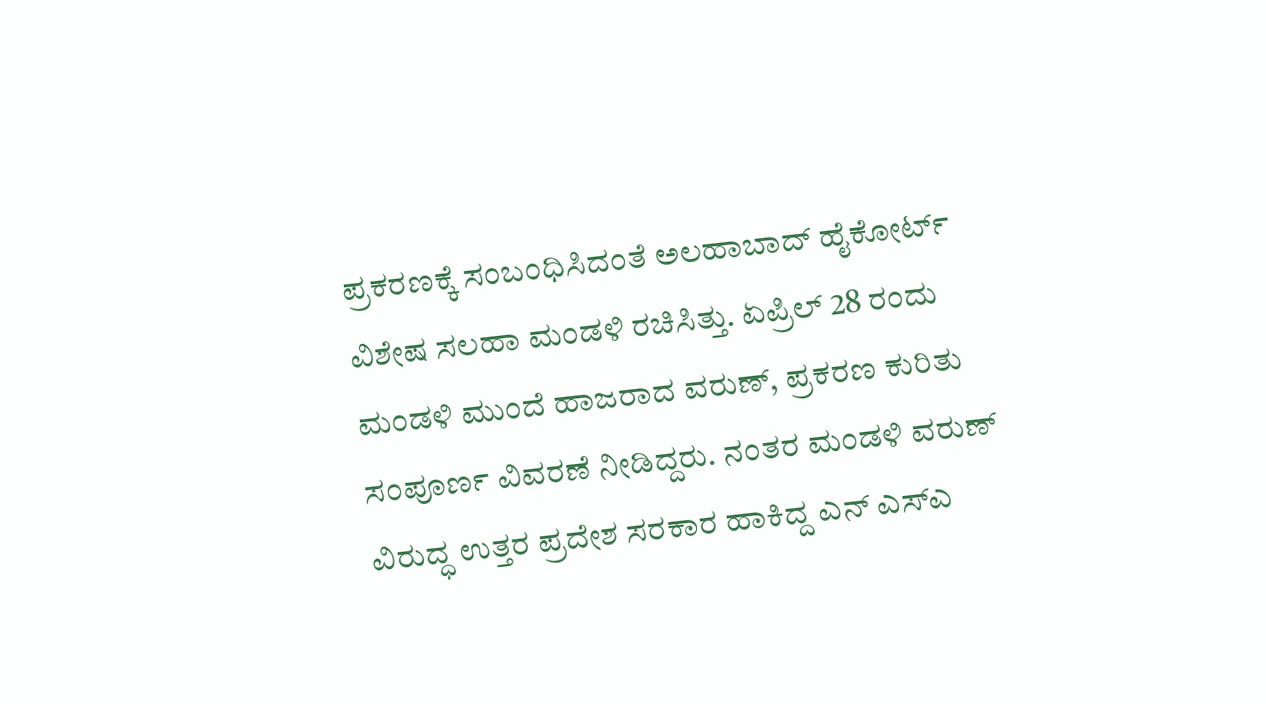ಪ್ರಕರಣಕ್ಕೆ ಸಂಬಂಧಿಸಿದಂತೆ ಅಲಹಾಬಾದ್ ಹೈಕೋರ್ಟ್ ವಿಶೇಷ ಸಲಹಾ ಮಂಡಳಿ ರಚಿಸಿತ್ತು. ಏಪ್ರಿಲ್ 28 ರಂದು ಮಂಡಳಿ ಮುಂದೆ ಹಾಜರಾದ ವರುಣ್, ಪ್ರಕರಣ ಕುರಿತು ಸಂಪೂರ್ಣ ವಿವರಣೆ ನೀಡಿದ್ದರು. ನಂತರ ಮಂಡಳಿ ವರುಣ್ ವಿರುದ್ಧ ಉತ್ತರ ಪ್ರದೇಶ ಸರಕಾರ ಹಾಕಿದ್ದ ಎನ್ ಎಸ್ಎ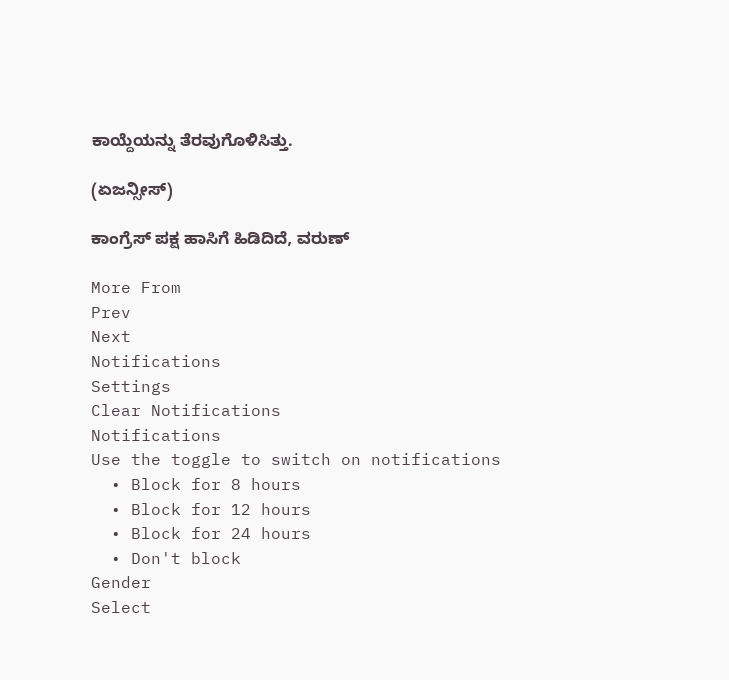ಕಾಯ್ದೆಯನ್ನು ತೆರವುಗೊಳಿಸಿತ್ತು.

(ಏಜನ್ಸೀಸ್)

ಕಾಂಗ್ರೆಸ್ ಪಕ್ಷ ಹಾಸಿಗೆ ಹಿಡಿದಿದೆ, ವರುಣ್

More From
Prev
Next
Notifications
Settings
Clear Notifications
Notifications
Use the toggle to switch on notifications
  • Block for 8 hours
  • Block for 12 hours
  • Block for 24 hours
  • Don't block
Gender
Select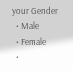your Gender
  • Male
  • Female
  •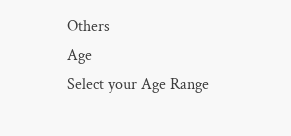Others
Age
Select your Age Range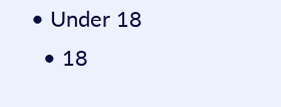• Under 18
  • 18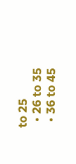to 25
  • 26 to 35
  • 36 to 45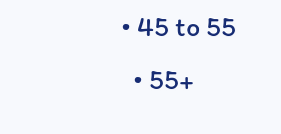• 45 to 55
  • 55+